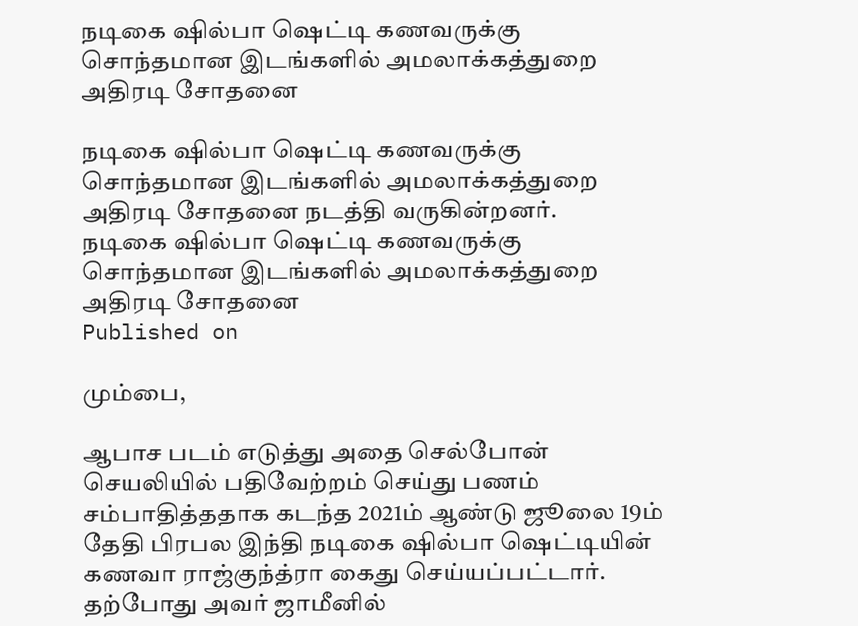நடிகை ஷில்பா ஷெட்டி கணவருக்கு சொந்தமான இடங்களில் அமலாக்கத்துறை அதிரடி சோதனை

நடிகை ஷில்பா ஷெட்டி கணவருக்கு சொந்தமான இடங்களில் அமலாக்கத்துறை அதிரடி சோதனை நடத்தி வருகின்றனர்.
நடிகை ஷில்பா ஷெட்டி கணவருக்கு சொந்தமான இடங்களில் அமலாக்கத்துறை அதிரடி சோதனை
Published on

மும்பை,

ஆபாச படம் எடுத்து அதை செல்போன் செயலியில் பதிவேற்றம் செய்து பணம் சம்பாதித்ததாக கடந்த 2021ம் ஆண்டு ஜூலை 19ம் தேதி பிரபல இந்தி நடிகை ஷில்பா ஷெட்டியின் கணவா ராஜ்குந்த்ரா கைது செய்யப்பட்டார். தற்போது அவர் ஜாமீனில்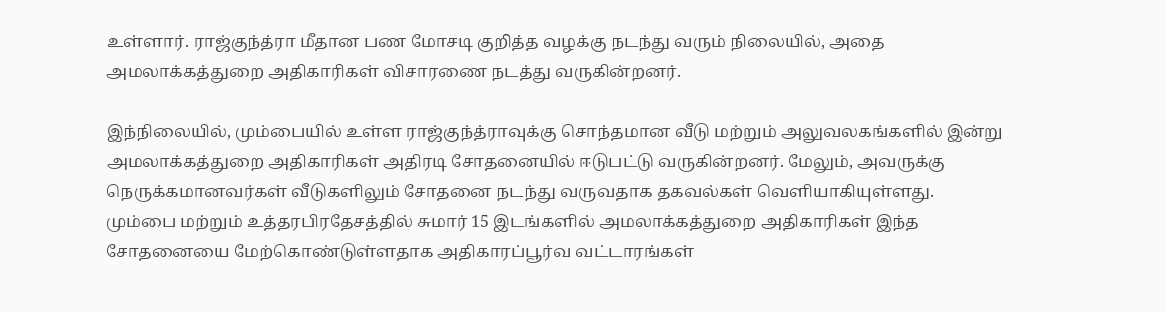உள்ளார். ராஜ்குந்த்ரா மீதான பண மோசடி குறித்த வழக்கு நடந்து வரும் நிலையில், அதை அமலாக்கத்துறை அதிகாரிகள் விசாரணை நடத்து வருகின்றனர்.

இந்நிலையில், மும்பையில் உள்ள ராஜ்குந்த்ராவுக்கு சொந்தமான வீடு மற்றும் அலுவலகங்களில் இன்று அமலாக்கத்துறை அதிகாரிகள் அதிரடி சோதனையில் ஈடுபட்டு வருகின்றனர். மேலும், அவருக்கு நெருக்கமானவர்கள் வீடுகளிலும் சோதனை நடந்து வருவதாக தகவல்கள் வெளியாகியுள்ளது. மும்பை மற்றும் உத்தரபிரதேசத்தில் சுமார் 15 இடங்களில் அமலாக்கத்துறை அதிகாரிகள் இந்த சோதனையை மேற்கொண்டுள்ளதாக அதிகாரப்பூர்வ வட்டாரங்கள்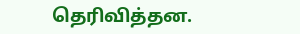தெரிவித்தன.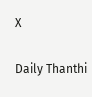X

Daily Thanthi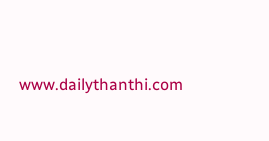www.dailythanthi.com